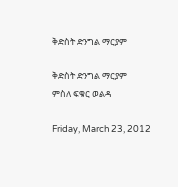ቅድስት ድንግል ማርያም

ቅድስት ድንግል ማርያም
ምስለ ፍቁር ወልዳ

Friday, March 23, 2012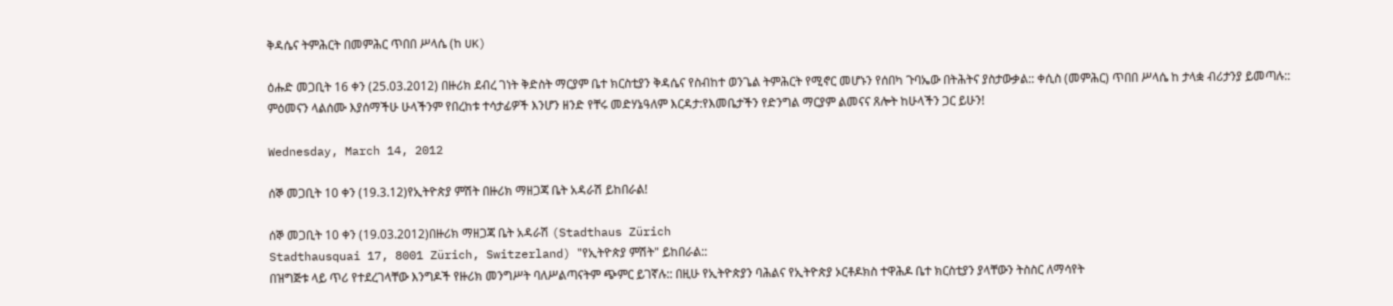ቅዳሴና ትምሕርት በመምሕር ጥበበ ሥላሴ (ከ UK)

ዕሑድ መጋቢት 16 ቀን (25.03.2012) በዙሪክ ደብረ ገነት ቅድስት ማርያም ቤተ ክርስቲያን ቅዳሴና የስብከተ ወንጌል ትምሕርት የሚኖር መሆኑን የሰበካ ጉባኤው በትሕትና ያስታውቃል:: ቀሲስ (መምሕር) ጥበበ ሥላሴ ከ ታላቋ ብሪታንያ ይመጣሉ::
ምዕመናን ላልሰሙ እያሰማችሁ ሁላችንም የበረከቱ ተሳታፊዎች እንሆን ዘንድ የቸሩ መድሃኔዓለም እርዳታ:የእመቤታችን የድንግል ማርያም ልመናና ጸሎት ከሁላችን ጋር ይሁን!

Wednesday, March 14, 2012

ሰኞ መጋቢት 10 ቀን (19.3.12)የኢትዮጵያ ምሽት በዙሪክ ማዘጋጃ ቤት አዳራሽ ይከበራል!

ሰኞ መጋቢት 10 ቀን (19.03.2012)በዙሪክ ማዘጋጃ ቤት አዳራሽ (Stadthaus Zürich
Stadthausquai 17, 8001 Zürich, Switzerland) "የኢትዮጵያ ምሽት" ይከበራል::
በዝግጅቱ ላይ ጥሪ የተደረገላቸው እንግዶች የዙሪክ መንግሥት ባለሥልጣናትም ጭምር ይገኛሉ:: በዚሁ የኢትዮጵያን ባሕልና የኢትዮጵያ ኦርቶዶክስ ተዋሕዶ ቤተ ክርስቲያን ያላቸውን ትስስር ለማሳየት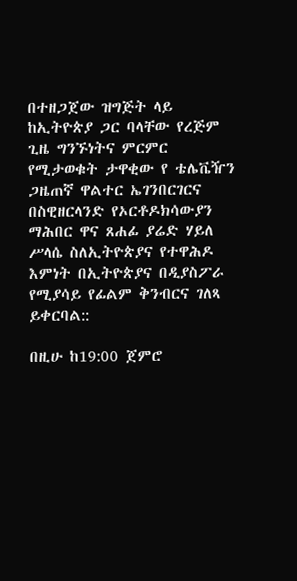በተዘጋጀው ዝግጅት ላይ ከኢትዮጵያ ጋር ባላቸው የረጅም ጊዜ ግንኙነትና ምርምር የሚታወቁት ታዋቂው የ ቴሌቬዥን ጋዜጠኛ ዋልተር ኤገንበርገርና በስዊዘርላንድ የኦርቶዶክሳውያን ማሕበር ዋና ጸሐፊ ያሬድ ሃይለ ሥላሴ ስለኢትዮጵያና የተዋሕዶ እምነት በኢትዮጵያና በዲያስፖራ የሚያሳይ የፊልም ቅንብርና ገለጻ ይቀርባል::

በዚሁ ከ19:00 ጀምሮ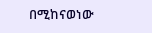በሚከናወነው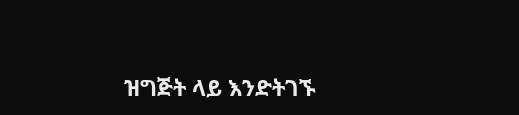ዝግጅት ላይ እንድትገኙ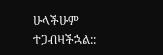ሁላችሁም ተጋብዛችኋል::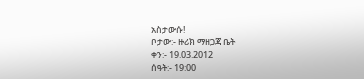አስታውሱ!
ቦታው:- ዙሪክ ማዘጋጃ ቤት
ቀን:- 19.03.2012
ሰዓት:- 19:00